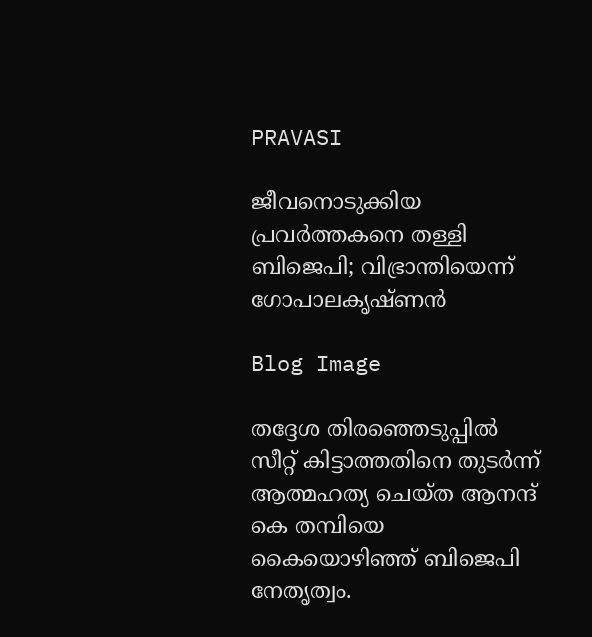PRAVASI

ജീവനൊടുക്കിയ പ്രവർത്തകനെ തള്ളി ബിജെപി; വിഭ്രാന്തിയെന്ന് ഗോപാലകൃഷ്ണൻ

Blog Image

തദ്ദേശ തിരഞ്ഞെടുപ്പിൽ സീറ്റ് കിട്ടാത്തതിനെ തുടർന്ന് ആത്മഹത്യ ചെയ്ത ആനന്ദ് കെ തമ്പിയെ കൈയൊഴിഞ്ഞ് ബിജെപി നേതൃത്വം.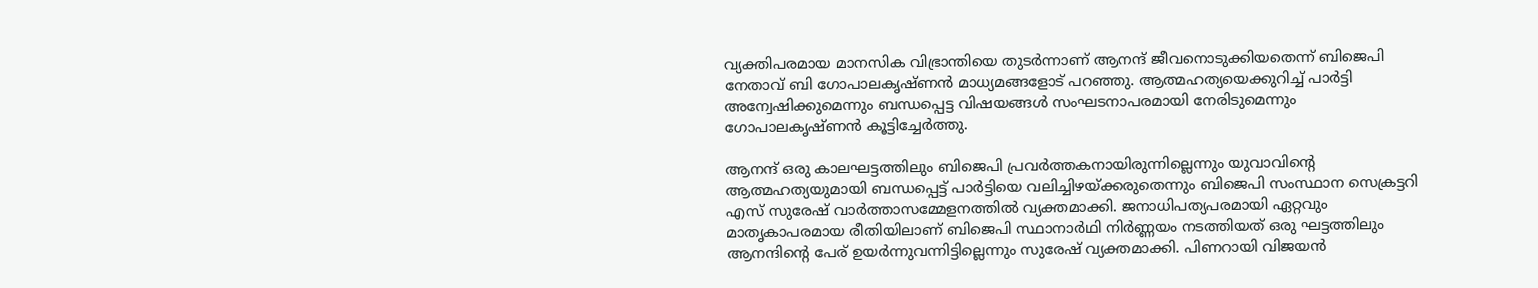വ്യക്തിപരമായ മാനസിക വിഭ്രാന്തിയെ തുടർന്നാണ് ആനന്ദ് ജീവനൊടുക്കിയതെന്ന് ബിജെപി നേതാവ് ബി ഗോപാലകൃഷ്ണൻ മാധ്യമങ്ങളോട് പറഞ്ഞു. ആത്മഹത്യയെക്കുറിച്ച് പാർട്ടി അന്വേഷിക്കുമെന്നും ബന്ധപ്പെട്ട വിഷയങ്ങൾ സംഘടനാപരമായി നേരിടുമെന്നും ഗോപാലകൃഷ്ണൻ കൂട്ടിച്ചേർത്തു.

ആനന്ദ് ഒരു കാലഘട്ടത്തിലും ബിജെപി പ്രവർത്തകനായിരുന്നില്ലെന്നും യുവാവിന്റെ ആത്മഹത്യയുമായി ബന്ധപ്പെട്ട് പാർട്ടിയെ വലിച്ചിഴയ്ക്കരുതെന്നും ബിജെപി സംസ്ഥാന സെക്രട്ടറി എസ് സുരേഷ് വാർത്താസമ്മേളനത്തിൽ വ്യക്തമാക്കി. ജനാധിപത്യപരമായി ഏറ്റവും മാതൃകാപരമായ രീതിയിലാണ് ബിജെപി സ്ഥാനാർഥി നിർണ്ണയം നടത്തിയത് ഒരു ഘട്ടത്തിലും ആനന്ദിന്റെ പേര് ഉയർന്നുവന്നിട്ടില്ലെന്നും സുരേഷ് വ്യക്തമാക്കി. പിണറായി വിജയൻ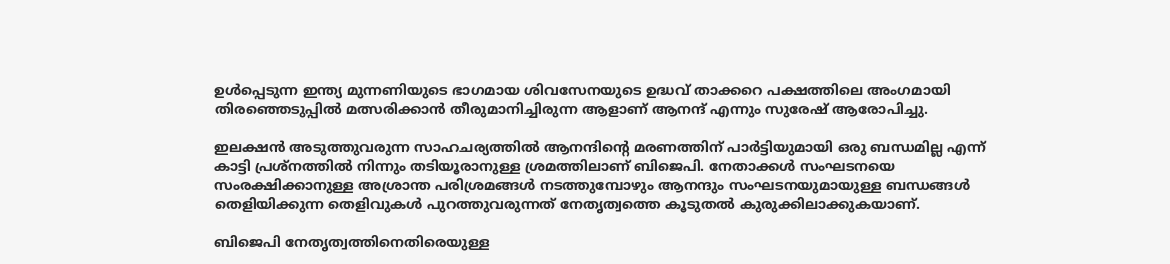ഉൾപ്പെടുന്ന ഇന്ത്യ മുന്നണിയുടെ ഭാഗമായ ശിവസേനയുടെ ഉദ്ധവ് താക്കറെ പക്ഷത്തിലെ അംഗമായി തിരഞ്ഞെടുപ്പിൽ മത്സരിക്കാൻ തീരുമാനിച്ചിരുന്ന ആളാണ് ആനന്ദ് എന്നും സുരേഷ് ആരോപിച്ചു.

ഇലക്ഷൻ അടുത്തുവരുന്ന സാഹചര്യത്തിൽ ആനന്ദിന്റെ മരണത്തിന് പാർട്ടിയുമായി ഒരു ബന്ധമില്ല എന്ന് കാട്ടി പ്രശ്നത്തിൽ നിന്നും തടിയൂരാനുള്ള ശ്രമത്തിലാണ് ബിജെപി. നേതാക്കൾ സംഘടനയെ സംരക്ഷിക്കാനുള്ള അശ്രാന്ത പരിശ്രമങ്ങൾ നടത്തുമ്പോഴും ആനന്ദും സംഘടനയുമായുള്ള ബന്ധങ്ങൾ തെളിയിക്കുന്ന തെളിവുകൾ പുറത്തുവരുന്നത് നേതൃത്വത്തെ കൂടുതൽ കുരുക്കിലാക്കുകയാണ്.

ബിജെപി നേതൃത്വത്തിനെതിരെയുള്ള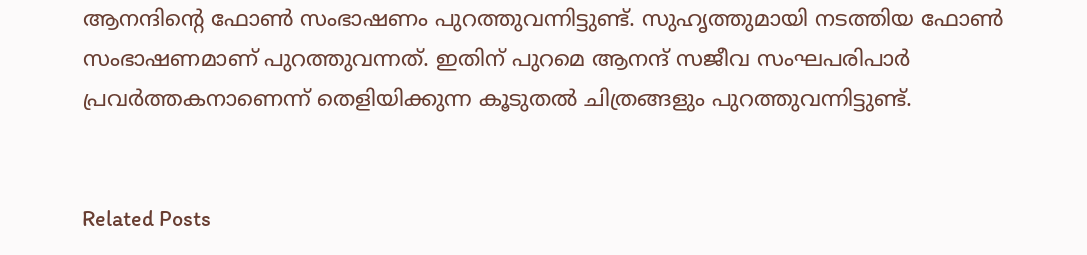ആനന്ദിന്റെ ഫോൺ സംഭാഷണം പുറത്തുവന്നിട്ടുണ്ട്. സുഹൃത്തുമായി നടത്തിയ ഫോൺ സംഭാഷണമാണ് പുറത്തുവന്നത്. ഇതിന് പുറമെ ആനന്ദ് സജീവ സംഘപരിപാർ പ്രവർത്തകനാണെന്ന് തെളിയിക്കുന്ന കൂടുതൽ ചിത്രങ്ങളും പുറത്തുവന്നിട്ടുണ്ട്.


Related Posts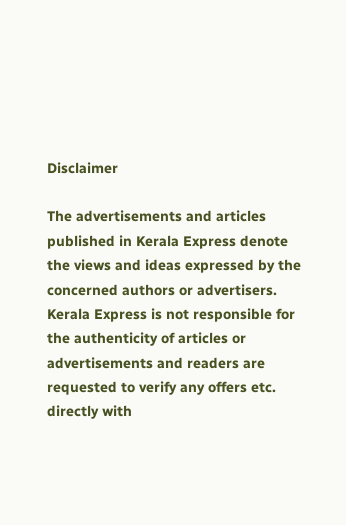Disclaimer

The advertisements and articles published in Kerala Express denote the views and ideas expressed by the concerned authors or advertisers. Kerala Express is not responsible for the authenticity of articles or advertisements and readers are requested to verify any offers etc. directly with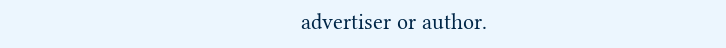advertiser or author.